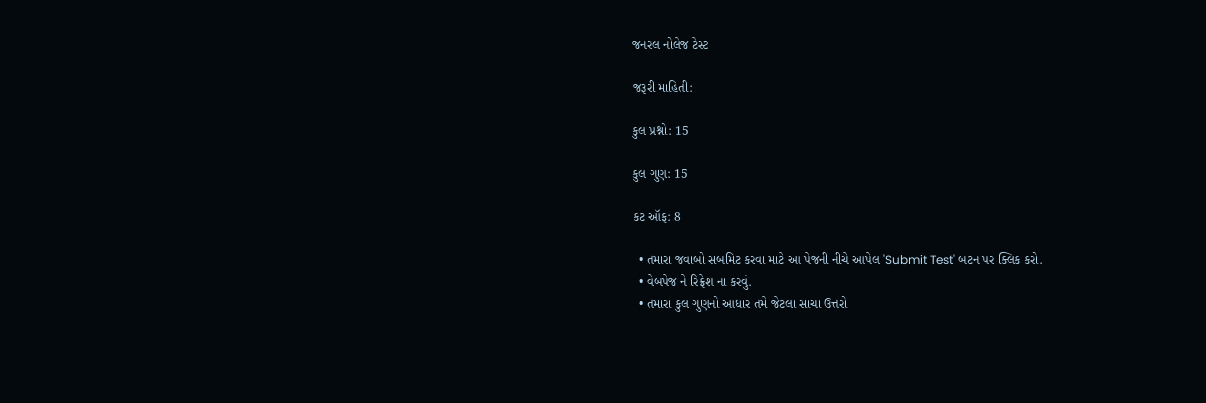જનરલ નોલેજ ટેસ્ટ

જરૂરી માહિતી:

કુલ પ્રશ્નો: 15

કુલ ગુણ: 15

કટ ઑફ: 8

  • તમારા જવાબો સબમિટ કરવા માટે આ પેજની નીચે આપેલ 'Submit Test' બટન પર ક્લિક કરો.
  • વેબપેજ ને રિફ્રેશ ના કરવું.
  • તમારા કુલ ગુણનો આધાર તમે જેટલા સાચા ઉત્તરો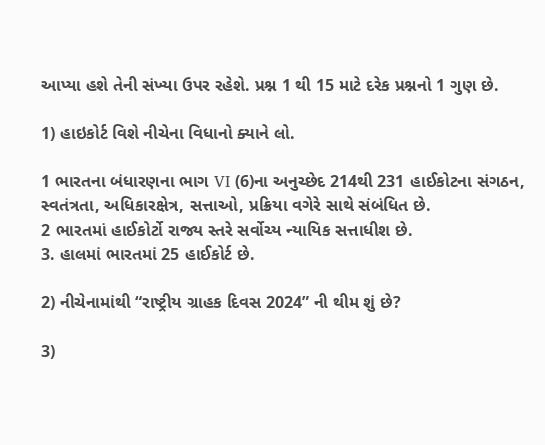આપ્યા હશે તેની સંખ્યા ઉપર રહેશે. પ્રશ્ન 1 થી 15 માટે દરેક પ્રશ્નનો 1 ગુણ છે.

1) હાઇકોર્ટ વિશે નીચેના વિધાનો ક્યાને લો.

1 ભારતના બંધારણના ભાગ VI (6)ના અનુચ્છેદ 214થી 231 હાઈકોટના સંગઠન, સ્વતંત્રતા, અધિકારક્ષેત્ર, સત્તાઓ, પ્રક્રિયા વગેરે સાથે સંબંધિત છે.
2 ભારતમાં હાઈકોર્ટો રાજ્ય સ્તરે સર્વોચ્ય ન્યાયિક સત્તાધીશ છે.
3. હાલમાં ભારતમાં 25 હાઈકોર્ટ છે.

2) નીચેનામાંથી “રાષ્ટ્રીય ગ્રાહક દિવસ 2024” ની થીમ શું છે?

3)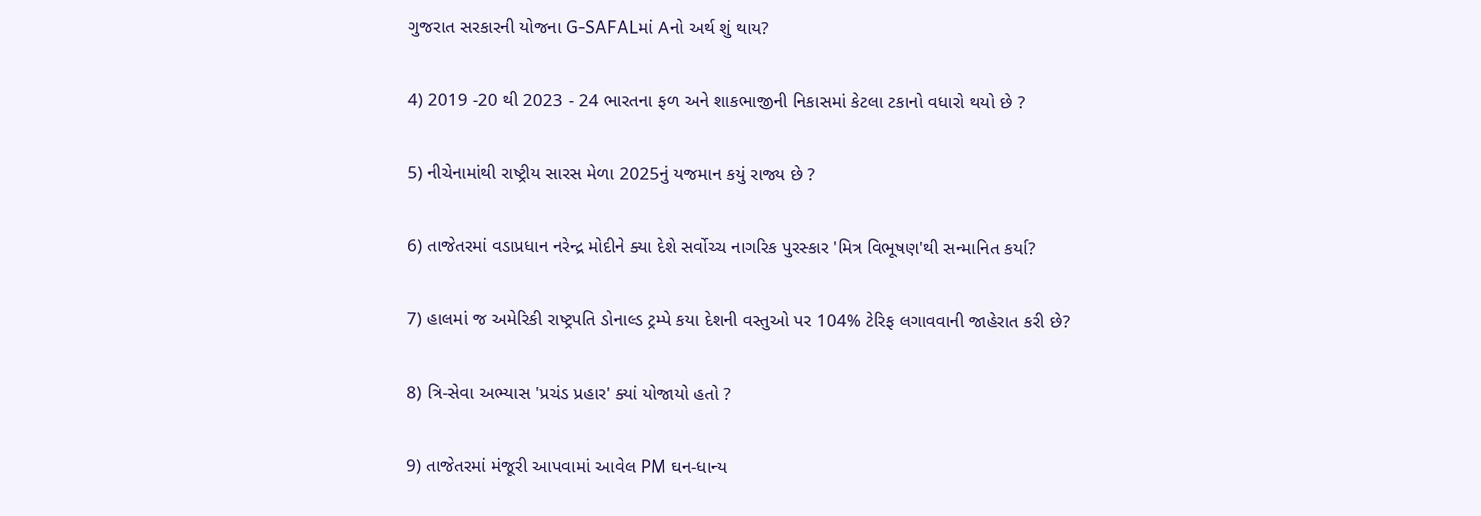ગુજરાત સરકારની યોજના G-SAFALમાં Aનો અર્થ શું થાય?

4) 2019 -20 થી 2023 - 24 ભારતના ફળ અને શાકભાજીની નિકાસમાં કેટલા ટકાનો વધારો થયો છે ?

5) નીચેનામાંથી રાષ્ટ્રીય સારસ મેળા 2025નું યજમાન કયું રાજ્ય છે ?

6) તાજેતરમાં વડાપ્રધાન નરેન્દ્ર મોદીને ક્યા દેશે સર્વોચ્ચ નાગરિક પુરસ્કાર 'મિત્ર વિભૂષણ'થી સન્માનિત કર્યા?

7) હાલમાં જ અમેરિકી રાષ્ટ્રપતિ ડોનાલ્ડ ટ્રમ્પે કયા દેશની વસ્તુઓ પર 104% ટેરિફ લગાવવાની જાહેરાત કરી છે?

8) ત્રિ-સેવા અભ્યાસ 'પ્રચંડ પ્રહાર' ક્યાં યોજાયો હતો ?

9) તાજેતરમાં મંજૂરી આપવામાં આવેલ PM ઘન-ધાન્ય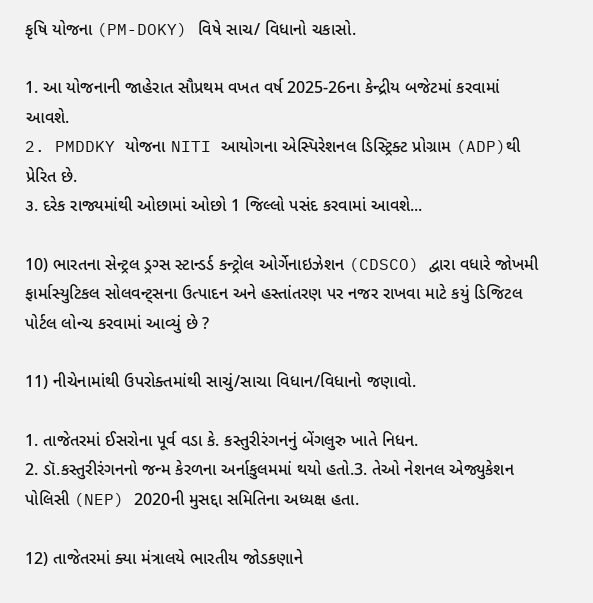કૃષિ યોજના (PM-DOKY) વિષે સાચ/ વિધાનો ચકાસો.

1. આ યોજનાની જાહેરાત સૌપ્રથમ વખત વર્ષ 2025-26ના કેન્દ્રીય બજેટમાં કરવામાં આવશે.
2. PMDDKY યોજના NITI આયોગના એસ્પિરેશનલ ડિસ્ટ્રિક્ટ પ્રોગ્રામ (ADP)થી પ્રેરિત છે.
૩. દરેક રાજ્યમાંથી ઓછામાં ઓછો 1 જિલ્લો પસંદ કરવામાં આવશે...

10) ભારતના સેન્ટ્રલ ડ્રગ્સ સ્ટાન્ડર્ડ કન્ટ્રોલ ઓર્ગેનાઇઝેશન (CDSCO) દ્વારા વધારે જોખમી ફાર્માસ્યુટિકલ સોલવન્ટ્સના ઉત્પાદન અને હસ્તાંતરણ પર નજર રાખવા માટે કયું ડિજિટલ પોર્ટલ લોન્ચ કરવામાં આવ્યું છે ?

11) નીચેનામાંથી ઉપરોક્તમાંથી સાચું/સાચા વિધાન/વિધાનો જણાવો.

1. તાજેતરમાં ઈસરોના પૂર્વ વડા કે. કસ્તુરીરંગનનું બેંગલુરુ ખાતે નિધન.
2. ડૉ.કસ્તુરીરંગનનો જન્મ કેરળના અર્નાકુલમમાં થયો હતો.3. તેઓ નેશનલ એજ્યુકેશન પોલિસી (NEP) 2020ની મુસદ્દા સમિતિના અધ્યક્ષ હતા.

12) તાજેતરમાં ક્યા મંત્રાલયે ભારતીય જોડકણાને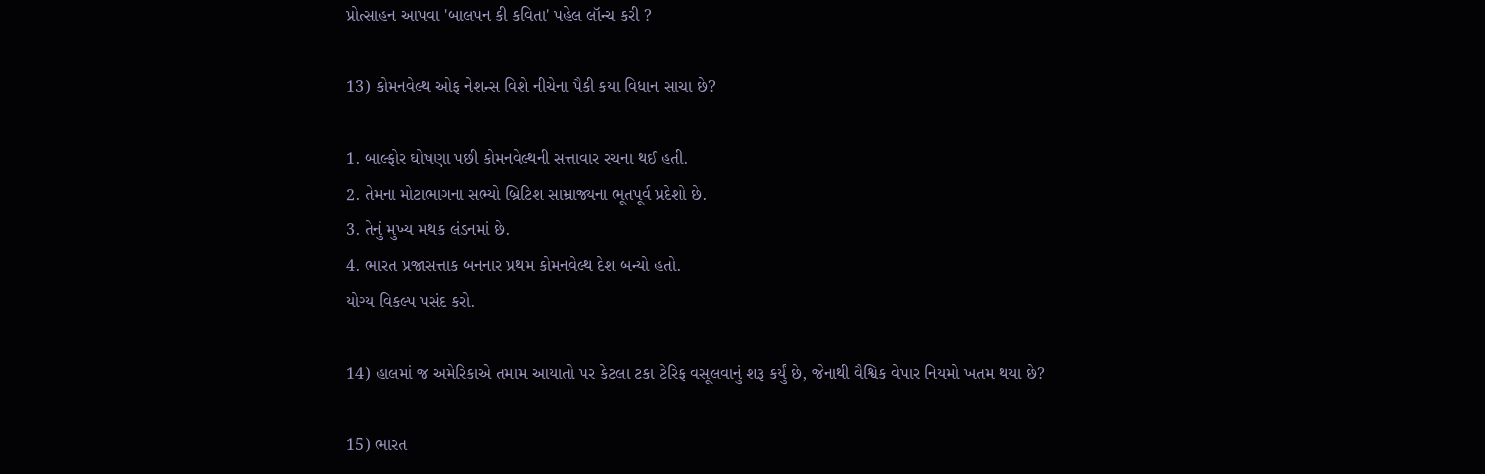પ્રોત્સાહન આપવા 'બાલપન કી કવિતા' પહેલ લૉન્ચ કરી ?

13) કોમનવેલ્થ ઓફ નેશન્સ વિશે નીચેના પૈકી કયા વિધાન સાચા છે?

1. બાલ્ફોર ઘોષણા પછી કોમનવેલ્થની સત્તાવાર રચના થઈ હતી.
2. તેમના મોટાભાગના સભ્યો બ્રિટિશ સામ્રાજ્યના ભૂતપૂર્વ પ્રદેશો છે.
3. તેનું મુખ્ય મથક લંડનમાં છે.
4. ભારત પ્રજાસત્તાક બનનાર પ્રથમ કોમનવેલ્થ દેશ બન્યો હતો.
યોગ્ય વિકલ્પ પસંદ કરો.

14) હાલમાં જ અમેરિકાએ તમામ આયાતો પર કેટલા ટકા ટેરિફ વસૂલવાનું શરૂ કર્યું છે, જેનાથી વૈશ્વિક વેપાર નિયમો ખતમ થયા છે?

15) ભારત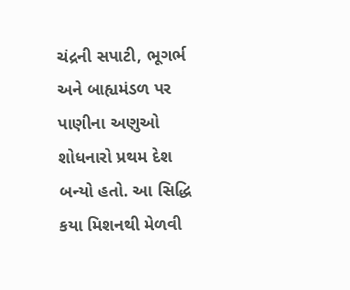ચંદ્રની સપાટી, ભૂગર્ભ અને બાહ્યમંડળ પર પાણીના અણુઓ શોધનારો પ્રથમ દેશ બન્યો હતો. આ સિદ્ધિ કયા મિશનથી મેળવી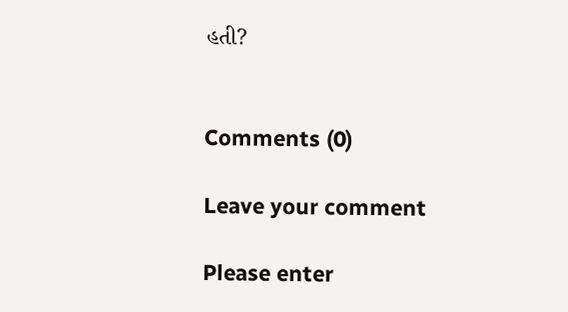હતી?


Comments (0)

Leave your comment

Please enter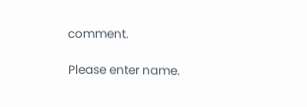comment.

Please enter name.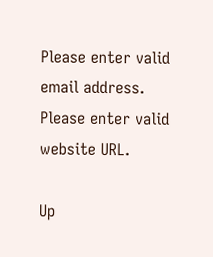Please enter valid email address.
Please enter valid website URL.

Up